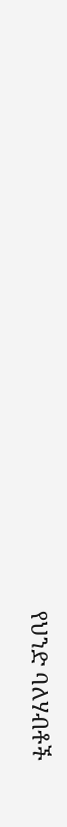የህንድ ባለሃብቶች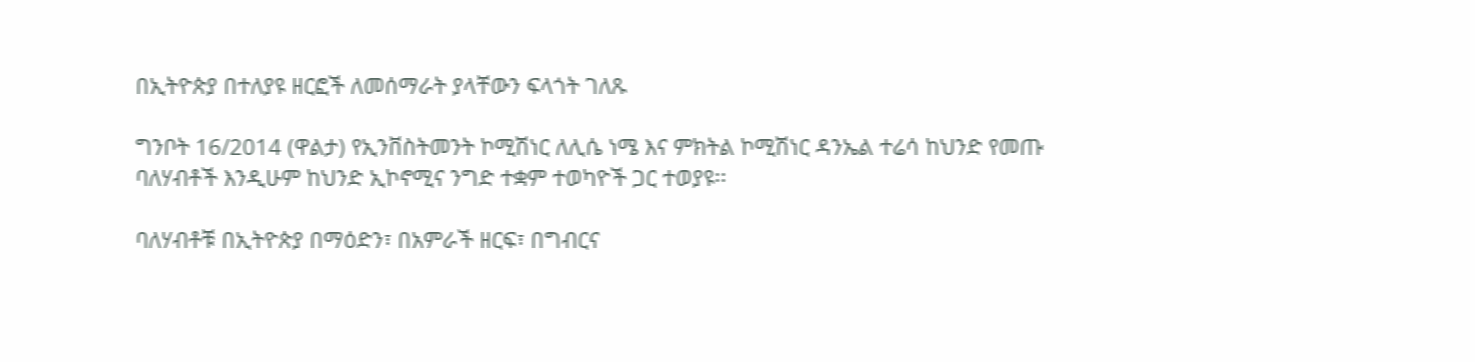በኢትዮጵያ በተለያዩ ዘርፎች ለመሰማራት ያላቸውን ፍላጎት ገለጹ

ግንቦት 16/2014 (ዋልታ) የኢንቨስትመንት ኮሚሽነር ለሊሴ ነሜ እና ምክትል ኮሚሽነር ዳንኤል ተሬሳ ከህንድ የመጡ ባለሃብቶች እንዲሁም ከህንድ ኢኮኖሚና ንግድ ተቋም ተወካዮች ጋር ተወያዩ፡፡

ባለሃብቶቹ በኢትዮጵያ በማዕድን፣ በአምራች ዘርፍ፣ በግብርና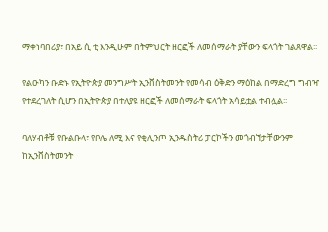ማቀነባበሪያ፣ በአይ ሲ ቲ እንዲሁም በትምህርት ዘርፎች ለመሰማራት ያቸውን ፍላጎት ገልጸዋል፡፡

የልዑካን ቡድኑ የኢትዮጵያ መንግሥት ኢንቨስትመንት የመሳብ ዕቅድን ማዕከል በማድረግ ግብዣ የተደረገለት ሲሆን በኢትዮጵያ በተለያዩ ዘርፎች ለመሰማራት ፍላጎት አሳይቷል ተብሏል፡፡

ባለሃብቶቹ የቡልቡላ፣ የቦሌ ለሚ እና የቂሊንጦ ኢንዱስትሪ ፓርኮችን መጎብኘታቸውንም ከኢንቨስትመንት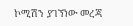ኮሚሽን ያገኘነው መረጃ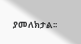ያመለክታል፡፡